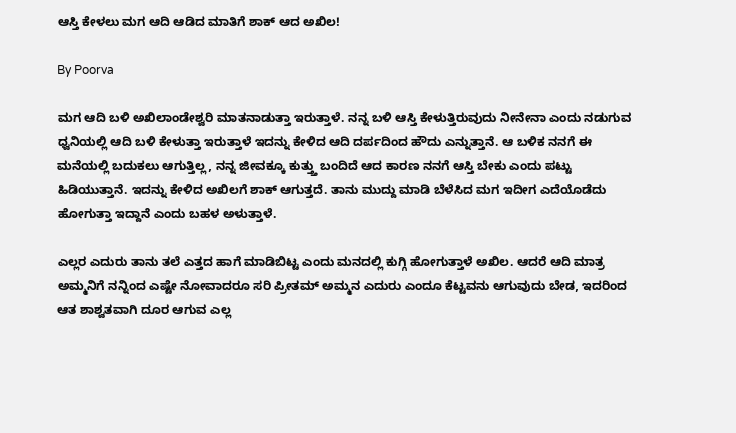ಆಸ್ತಿ ಕೇಳಲು ಮಗ ಆದಿ ಆಡಿದ ಮಾತಿಗೆ ಶಾಕ್ ಆದ ಅಖಿಲ!

By Poorva

ಮಗ ಆದಿ ಬಳಿ ಅಖಿಲಾಂಡೇಶ್ವರಿ ಮಾತನಾಡುತ್ತಾ ಇರುತ್ತಾಳೆ. ನನ್ನ ಬಳಿ ಆಸ್ತಿ ಕೇಳುತ್ತಿರುವುದು ನೀನೇನಾ ಎಂದು ನಡುಗುವ ಧ್ವನಿಯಲ್ಲಿ ಆದಿ ಬಳಿ ಕೇಳುತ್ತಾ ಇರುತ್ತಾಳೆ ಇದನ್ನು ಕೇಳಿದ ಆದಿ ದರ್ಪದಿಂದ ಹೌದು ಎನ್ನುತ್ತಾನೆ. ಆ ಬಳಿಕ ನನಗೆ ಈ ಮನೆಯಲ್ಲಿ ಬದುಕಲು ಆಗುತ್ತಿಲ್ಲ, ನನ್ನ ಜೀವಕ್ಕೂ ಕುತ್ತ್ತು ಬಂದಿದೆ ಆದ ಕಾರಣ ನನಗೆ ಆಸ್ತಿ ಬೇಕು ಎಂದು ಪಟ್ಟು ಹಿಡಿಯುತ್ತಾನೆ. ಇದನ್ನು ಕೇಳಿದ ಅಖಿಲಗೆ ಶಾಕ್ ಆಗುತ್ತದೆ. ತಾನು ಮುದ್ದು ಮಾಡಿ ಬೆಳೆಸಿದ ಮಗ ಇದೀಗ ಎದೆಯೊಡೆದು ಹೋಗುತ್ತಾ ಇದ್ದಾನೆ ಎಂದು ಬಹಳ ಅಳುತ್ತಾಳೆ.

ಎಲ್ಲರ ಎದುರು ತಾನು ತಲೆ ಎತ್ತದ ಹಾಗೆ ಮಾಡಿಬಿಟ್ಟ ಎಂದು ಮನದಲ್ಲಿ ಕುಗ್ಗಿ ಹೋಗುತ್ತಾಳೆ ಅಖಿಲ. ಆದರೆ ಆದಿ ಮಾತ್ರ ಅಮ್ಮನಿಗೆ ನನ್ನಿಂದ ಎಷ್ಟೇ ನೋವಾದರೂ ಸರಿ ಪ್ರೀತಮ್ ಅಮ್ಮನ ಎದುರು ಎಂದೂ ಕೆಟ್ಟವನು ಆಗುವುದು ಬೇಡ, ಇದರಿಂದ ಆತ ಶಾಶ್ವತವಾಗಿ ದೂರ ಆಗುವ ಎಲ್ಲ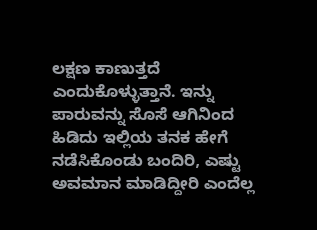ಲಕ್ಷಣ ಕಾಣುತ್ತದೆ ಎಂದುಕೊಳ್ಳುತ್ತಾನೆ. ಇನ್ನು ಪಾರುವನ್ನು ಸೊಸೆ ಆಗಿನಿಂದ ಹಿಡಿದು ಇಲ್ಲಿಯ ತನಕ ಹೇಗೆ ನಡೆಸಿಕೊಂಡು ಬಂದಿರಿ, ಎಷ್ಟು ಅವಮಾನ ಮಾಡಿದ್ದೀರಿ ಎಂದೆಲ್ಲ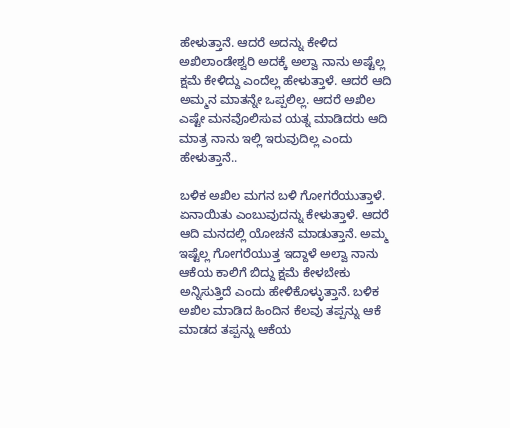ಹೇಳುತ್ತಾನೆ. ಆದರೆ ಅದನ್ನು ಕೇಳಿದ ಅಖಿಲಾಂಡೇಶ್ವರಿ ಅದಕ್ಕೆ ಅಲ್ವಾ ನಾನು ಅಷ್ಟೆಲ್ಲ ಕ್ಷಮೆ ಕೇಳಿದ್ದು ಎಂದೆಲ್ಲ ಹೇಳುತ್ತಾಳೆ. ಆದರೆ ಆದಿ ಅಮ್ಮನ ಮಾತನ್ನೇ ಒಪ್ಪಲಿಲ್ಲ. ಆದರೆ ಅಖಿಲ ಎಷ್ಟೇ ಮನವೊಲಿಸುವ ಯತ್ನ ಮಾಡಿದರು ಆದಿ ಮಾತ್ರ ನಾನು ಇಲ್ಲಿ ಇರುವುದಿಲ್ಲ ಎಂದು ಹೇಳುತ್ತಾನೆ..

ಬಳಿಕ ಅಖಿಲ ಮಗನ ಬಳಿ ಗೋಗರೆಯುತ್ತಾಳೆ. ಏನಾಯಿತು ಎಂಬುವುದನ್ನು ಕೇಳುತ್ತಾಳೆ. ಆದರೆ ಆದಿ ಮನದಲ್ಲಿ ಯೋಚನೆ ಮಾಡುತ್ತಾನೆ. ಅಮ್ಮ ಇಷ್ಟೆಲ್ಲ ಗೋಗರೆಯುತ್ತ ಇದ್ದಾಳೆ ಅಲ್ವಾ ನಾನು ಆಕೆಯ ಕಾಲಿಗೆ ಬಿದ್ದು ಕ್ಷಮೆ ಕೇಳಬೇಕು ಅನ್ನಿಸುತ್ತಿದೆ ಎಂದು ಹೇಳಿಕೊಳ್ಳುತ್ತಾನೆ. ಬಳಿಕ ಅಖಿಲ ಮಾಡಿದ ಹಿಂದಿನ ಕೆಲವು ತಪ್ಪನ್ನು ಆಕೆ ಮಾಡದ ತಪ್ಪನ್ನು ಆಕೆಯ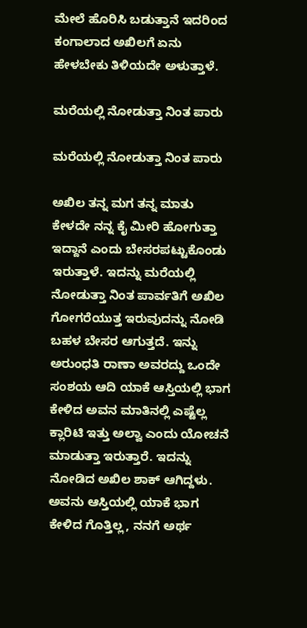ಮೇಲೆ ಹೊರಿಸಿ ಬಡುತ್ತಾನೆ ಇದರಿಂದ ಕಂಗಾಲಾದ ಅಖಿಲಗೆ ಏನು ಹೇಳಬೇಕು ತಿಳಿಯದೇ ಅಳುತ್ತಾಳೆ.

ಮರೆಯಲ್ಲಿ ನೋಡುತ್ತಾ ನಿಂತ ಪಾರು

ಮರೆಯಲ್ಲಿ ನೋಡುತ್ತಾ ನಿಂತ ಪಾರು

ಅಖಿಲ ತನ್ನ ಮಗ ತನ್ನ ಮಾತು ಕೇಳದೇ ನನ್ನ ಕೈ ಮೀರಿ ಹೋಗುತ್ತಾ ಇದ್ದಾನೆ ಎಂದು ಬೇಸರಪಟ್ಟುಕೊಂಡು ಇರುತ್ತಾಳೆ. ಇದನ್ನು ಮರೆಯಲ್ಲಿ ನೋಡುತ್ತಾ ನಿಂತ ಪಾರ್ವತಿಗೆ ಅಖಿಲ ಗೋಗರೆಯುತ್ತ ಇರುವುದನ್ನು ನೋಡಿ ಬಹಳ ಬೇಸರ ಆಗುತ್ತದೆ. ಇನ್ನು ಅರುಂಧತಿ ರಾಣಾ ಅವರದ್ದು ಒಂದೇ ಸಂಶಯ ಆದಿ ಯಾಕೆ ಆಸ್ತಿಯಲ್ಲಿ ಭಾಗ ಕೇಳಿದ ಅವನ ಮಾತಿನಲ್ಲಿ ಎಷ್ಟೆಲ್ಲ ಕ್ಲಾರಿಟಿ ಇತ್ತು ಅಲ್ವಾ ಎಂದು ಯೋಚನೆ ಮಾಡುತ್ತಾ ಇರುತ್ತಾರೆ. ಇದನ್ನು ನೋಡಿದ ಅಖಿಲ ಶಾಕ್ ಆಗಿದ್ದಳು. ಅವನು ಆಸ್ತಿಯಲ್ಲಿ ಯಾಕೆ ಭಾಗ ಕೇಳಿದ ಗೊತ್ತಿಲ್ಲ, ನನಗೆ ಅರ್ಥ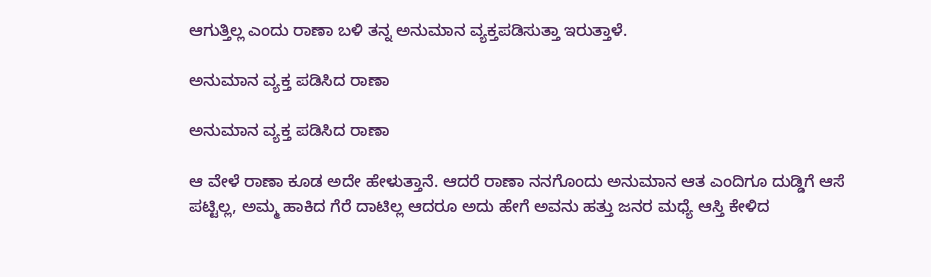ಆಗುತ್ತಿಲ್ಲ ಎಂದು ರಾಣಾ ಬಳಿ ತನ್ನ ಅನುಮಾನ ವ್ಯಕ್ತಪಡಿಸುತ್ತಾ ಇರುತ್ತಾಳೆ.

ಅನುಮಾನ ವ್ಯಕ್ತ ಪಡಿಸಿದ ರಾಣಾ

ಅನುಮಾನ ವ್ಯಕ್ತ ಪಡಿಸಿದ ರಾಣಾ

ಆ ವೇಳೆ ರಾಣಾ ಕೂಡ ಅದೇ ಹೇಳುತ್ತಾನೆ. ಆದರೆ ರಾಣಾ ನನಗೊಂದು ಅನುಮಾನ ಆತ ಎಂದಿಗೂ ದುಡ್ಡಿಗೆ ಆಸೆ ಪಟ್ಟಿಲ್ಲ, ಅಮ್ಮ ಹಾಕಿದ ಗೆರೆ ದಾಟಿಲ್ಲ ಆದರೂ ಅದು ಹೇಗೆ ಅವನು ಹತ್ತು ಜನರ ಮಧ್ಯೆ ಆಸ್ತಿ ಕೇಳಿದ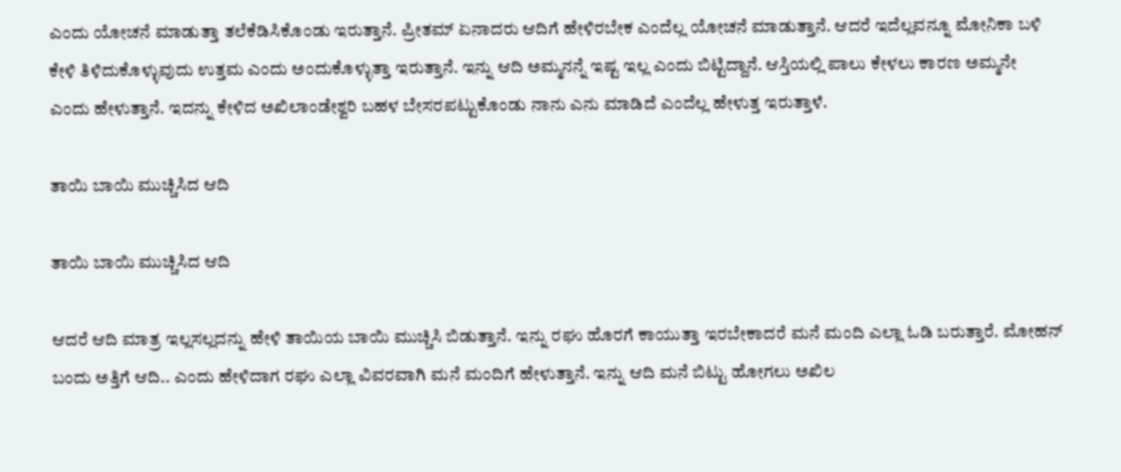ಎಂದು ಯೋಚನೆ ಮಾಡುತ್ತಾ ತಲೆಕೆಡಿಸಿಕೊಂಡು ಇರುತ್ತಾನೆ. ಪ್ರೀತಮ್ ಏನಾದರು ಆದಿಗೆ ಹೇಳಿರಬೇಕ ಎಂದೆಲ್ಲ ಯೋಚನೆ ಮಾಡುತ್ತಾನೆ. ಆದರೆ ಇದೆಲ್ಲವನ್ನೂ ಮೋನಿಕಾ ಬಳಿ ಕೇಳಿ ತಿಳಿದುಕೊಳ್ಳುವುದು ಉತ್ತಮ ಎಂದು ಅಂದುಕೊಳ್ಳುತ್ತಾ ಇರುತ್ತಾನೆ. ಇನ್ನು ಆದಿ ಅಮ್ಮನನ್ನೆ ಇಷ್ಟ ಇಲ್ಲ ಎಂದು ಬಿಟ್ಟಿದ್ದಾನೆ. ಆಸ್ತಿಯಲ್ಲಿ ಪಾಲು ಕೇಳಲು ಕಾರಣ ಅಮ್ಮನೇ ಎಂದು ಹೇಳುತ್ತಾನೆ. ಇದನ್ನು ಕೇಳಿದ ಅಖಿಲಾಂಡೇಶ್ವರಿ ಬಹಳ ಬೇಸರಪಟ್ಟುಕೊಂಡು ನಾನು ಎನು ಮಾಡಿದೆ ಎಂದೆಲ್ಲ ಹೇಳುತ್ತ ಇರುತ್ತಾಳೆ.

ತಾಯಿ ಬಾಯಿ ಮುಚ್ಚಿಸಿದ ಆದಿ

ತಾಯಿ ಬಾಯಿ ಮುಚ್ಚಿಸಿದ ಆದಿ

ಆದರೆ ಆದಿ ಮಾತ್ರ ಇಲ್ಲಸಲ್ಲದನ್ನು ಹೇಳಿ ತಾಯಿಯ ಬಾಯಿ ಮುಚ್ಚಿಸಿ ಬಿಡುತ್ತಾನೆ. ಇನ್ನು ರಘು ಹೊರಗೆ ಕಾಯುತ್ತಾ ಇರಬೇಕಾದರೆ ಮನೆ ಮಂದಿ ಎಲ್ಲಾ ಓಡಿ ಬರುತ್ತಾರೆ. ಮೋಹನ್ ಬಂದು ಅತ್ತಿಗೆ ಆದಿ.. ಎಂದು ಹೇಳಿದಾಗ ರಘು ಎಲ್ಲಾ ವಿವರವಾಗಿ ಮನೆ ಮಂದಿಗೆ ಹೇಳುತ್ತಾನೆ. ಇನ್ನು ಆದಿ ಮನೆ ಬಿಟ್ಟು ಹೋಗಲು ಅಖಿಲ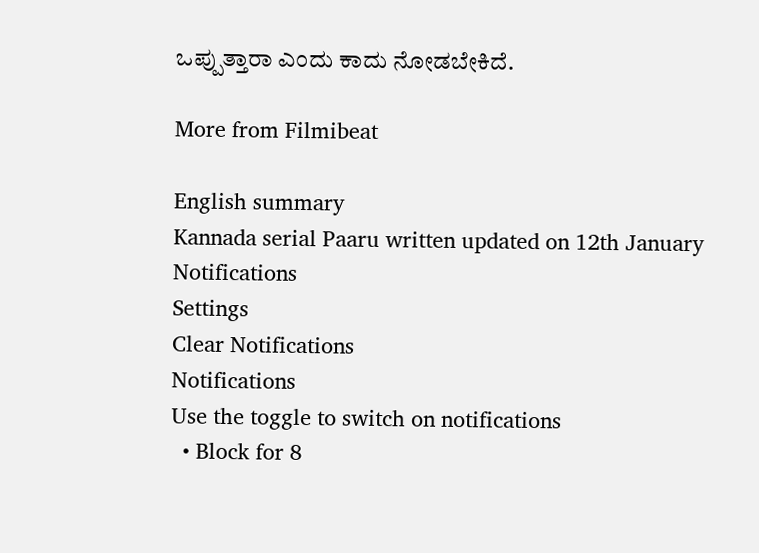ಒಪ್ಪುತ್ತಾರಾ ಎಂದು ಕಾದು ನೋಡಬೇಕಿದೆ.

More from Filmibeat

English summary
Kannada serial Paaru written updated on 12th January
Notifications
Settings
Clear Notifications
Notifications
Use the toggle to switch on notifications
  • Block for 8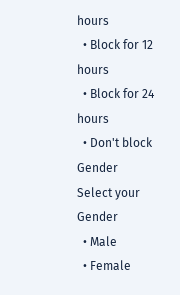hours
  • Block for 12 hours
  • Block for 24 hours
  • Don't block
Gender
Select your Gender
  • Male
  • Female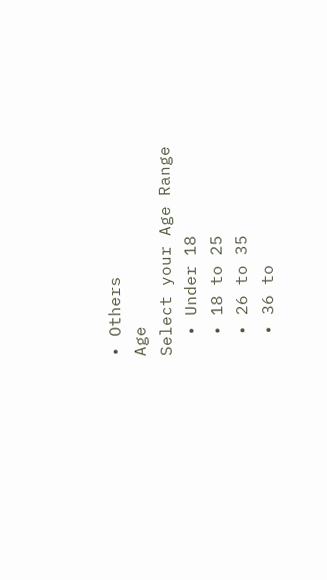• Others
Age
Select your Age Range
  • Under 18
  • 18 to 25
  • 26 to 35
  • 36 to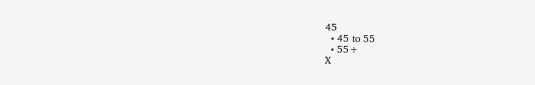45
  • 45 to 55
  • 55+
X